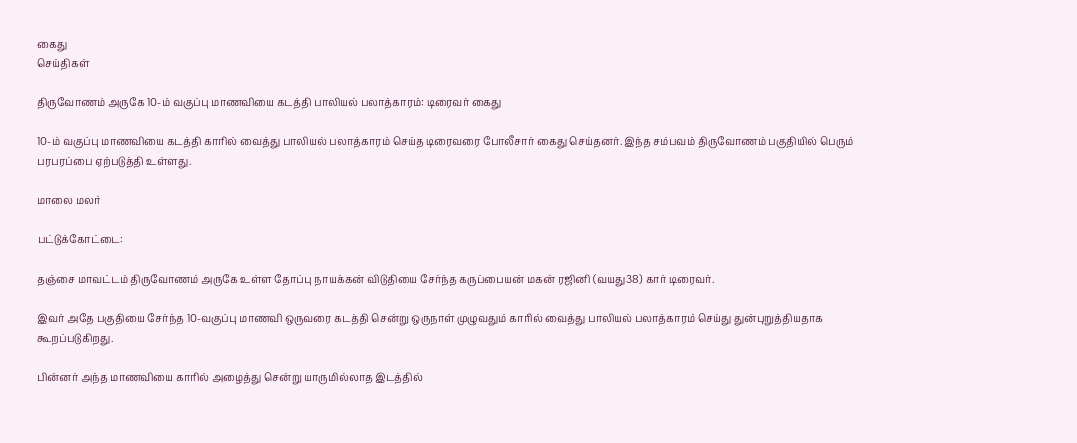கைது
செய்திகள்

திருவோணம் அருகே 10-ம் வகுப்பு மாணவியை கடத்தி பாலியல் பலாத்காரம்: டிரைவர் கைது

10-ம் வகுப்பு மாணவியை கடத்தி காரில் வைத்து பாலியல் பலாத்காரம் செய்த டிரைவரை போலீசார் கைது செய்தனர். இந்த சம்பவம் திருவோணம் பகுதியில் பெரும் பரபரப்பை ஏற்படுத்தி உள்ளது.

மாலை மலர்

பட்டுக்கோட்டை:

தஞ்சை மாவட்டம் திருவோணம் அருகே உள்ள தோப்பு நாயக்கன் விடுதியை சேர்ந்த கருப்பையன் மகன் ரஜினி (வயது38) கார் டிரைவர்.

இவர் அதே பகுதியை சேர்ந்த 10-வகுப்பு மாணவி ஒருவரை கடத்தி சென்று ஒருநாள் முழுவதும் காரில் வைத்து பாலியல் பலாத்காரம் செய்து துன்புறுத்தியதாக கூறப்படுகிறது.

பின்னர் அந்த மாணவியை காரில் அழைத்து சென்று யாருமில்லாத இடத்தில்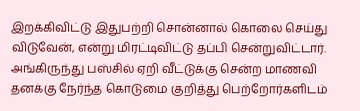இறக்கிவிட்டு இதுபற்றி சொன்னால் கொலை செய்து விடுவேன், என்று மிரட்டிவிட்டு தப்பி சென்றுவிட்டார். அங்கிருந்து பஸ்சில் ஏறி வீட்டுக்கு சென்ற மாணவி தனக்கு நேர்ந்த கொடுமை குறித்து பெற்றோர்களிடம்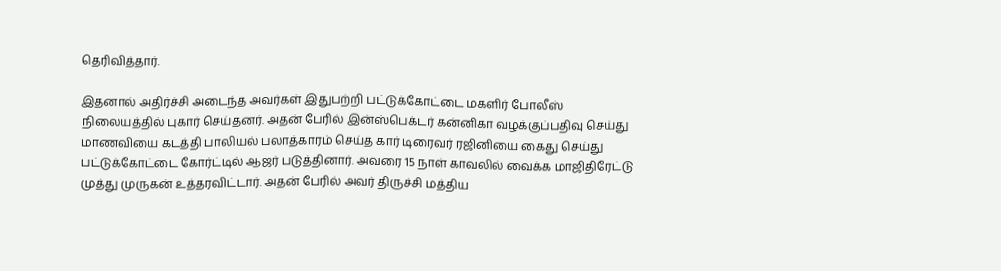தெரிவித்தார்.

இதனால் அதிர்ச்சி அடைந்த அவர்கள் இதுபற்றி பட்டுக்கோட்டை மகளிர் போலீஸ் நிலையத்தில் புகார் செய்தனர். அதன் பேரில் இன்ஸ்பெக்டர் கன்னிகா வழக்குப்பதிவு செய்து மாணவியை கடத்தி பாலியல் பலாத்காரம் செய்த கார் டிரைவர் ரஜினியை கைது செய்து பட்டுக்கோட்டை கோர்ட்டில் ஆஜர் படுத்தினார். அவரை 15 நாள் காவலில் வைக்க மாஜிதிரேட்டு முத்து முருகன் உத்தரவிட்டார். அதன் பேரில் அவர் திருச்சி மத்திய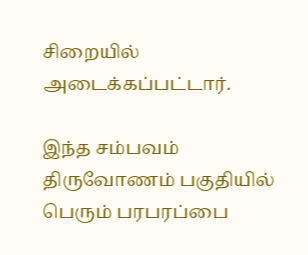சிறையில் அடைக்கப்பட்டார்.

இந்த சம்பவம் திருவோணம் பகுதியில் பெரும் பரபரப்பை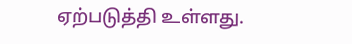ஏற்படுத்தி உள்ளது.